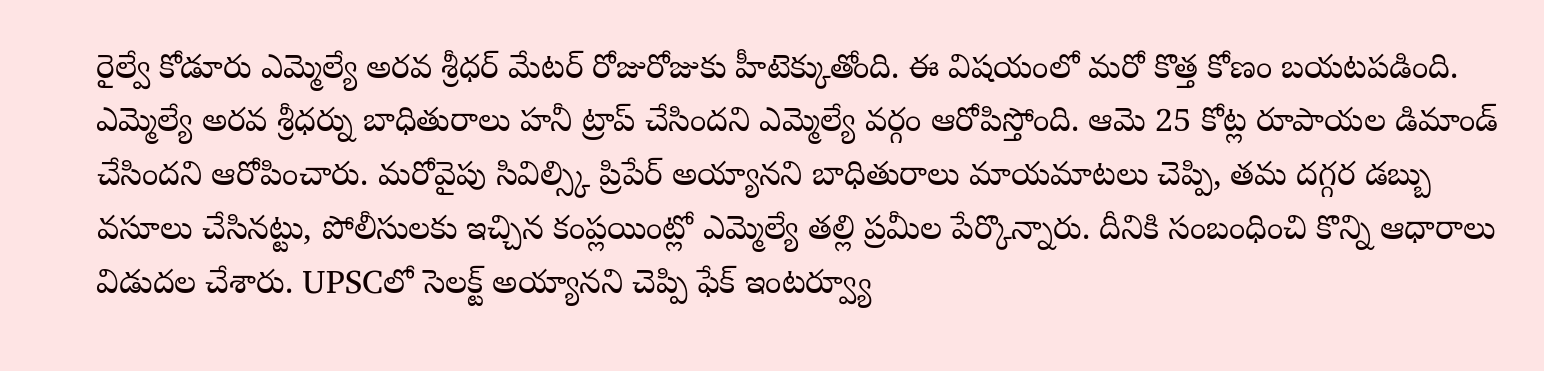రైల్వే కోడూరు ఎమ్మెల్యే అరవ శ్రీధర్ మేటర్ రోజురోజుకు హీటెక్కుతోంది. ఈ విషయంలో మరో కొత్త కోణం బయటపడింది. ఎమ్మెల్యే అరవ శ్రీధర్ను బాధితురాలు హనీ ట్రాప్ చేసిందని ఎమ్మెల్యే వర్గం ఆరోపిస్తోంది. ఆమె 25 కోట్ల రూపాయల డిమాండ్ చేసిందని ఆరోపించారు. మరోవైపు సివిల్స్కి ప్రిపేర్ అయ్యానని బాధితురాలు మాయమాటలు చెప్పి, తమ దగ్గర డబ్బు వసూలు చేసినట్టు, పోలీసులకు ఇచ్చిన కంప్లయింట్లో ఎమ్మెల్యే తల్లి ప్రమీల పేర్కొన్నారు. దీనికి సంబంధించి కొన్ని ఆధారాలు విడుదల చేశారు. UPSCలో సెలక్ట్ అయ్యానని చెప్పి ఫేక్ ఇంటర్వ్యూ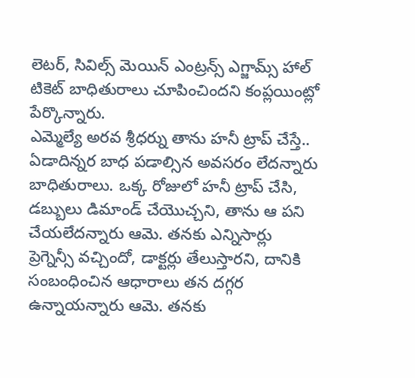లెటర్, సివిల్స్ మెయిన్ ఎంట్రన్స్ ఎగ్జామ్స్ హాల్ టికెట్ బాధితురాలు చూపించిందని కంప్లయింట్లో పేర్కొన్నారు.
ఎమ్మెల్యే అరవ శ్రీధర్ను తాను హనీ ట్రాప్ చేస్తే.. ఏడాదిన్నర బాధ పడాల్సిన అవసరం లేదన్నారు బాధితురాలు. ఒక్క రోజులో హనీ ట్రాప్ చేసి, డబ్బులు డిమాండ్ చేయొచ్చని, తాను ఆ పని చేయలేదన్నారు ఆమె. తనకు ఎన్నిసార్లు ప్రెగ్నెన్సీ వచ్చిందో, డాక్టర్లు తేలుస్తారని, దానికి సంబంధించిన ఆధారాలు తన దగ్గర ఉన్నాయన్నారు ఆమె. తనకు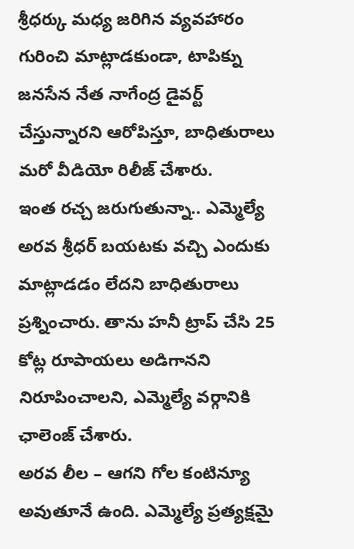శ్రీధర్కు మధ్య జరిగిన వ్యవహారం గురించి మాట్లాడకుండా, టాపిక్ను జనసేన నేత నాగేంద్ర డైవర్ట్ చేస్తున్నారని ఆరోపిస్తూ, బాధితురాలు మరో వీడియో రిలీజ్ చేశారు.
ఇంత రచ్చ జరుగుతున్నా.. ఎమ్మెల్యే అరవ శ్రీధర్ బయటకు వచ్చి ఎందుకు మాట్లాడడం లేదని బాధితురాలు ప్రశ్నించారు. తాను హనీ ట్రాప్ చేసి 25 కోట్ల రూపాయలు అడిగానని నిరూపించాలని, ఎమ్మెల్యే వర్గానికి ఛాలెంజ్ చేశారు.
అరవ లీల – ఆగని గోల కంటిన్యూ అవుతూనే ఉంది. ఎమ్మెల్యే ప్రత్యక్షమై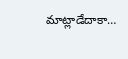మాట్లాడేదాకా…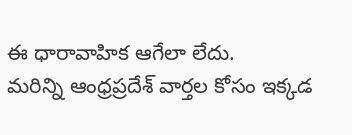ఈ ధారావాహిక ఆగేలా లేదు.
మరిన్ని ఆంధ్రప్రదేశ్ వార్తల కోసం ఇక్కడ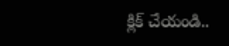క్లిక్ చేయండి..